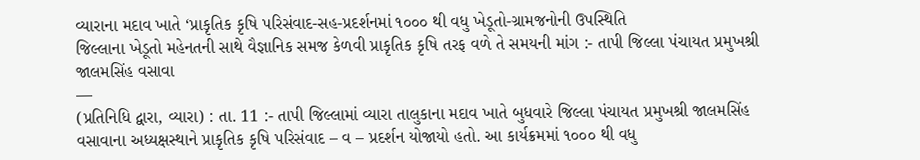વ્યારાના મદાવ ખાતે ‘પ્રાકૃતિક કૃષિ પરિસંવાદ-સહ-પ્રદર્શનમાં ૧૦૦૦ થી વધુ ખેડૂતો-ગ્રામજનોની ઉપસ્થિતિ
જિલ્લાના ખેડૂતો મહેનતની સાથે વૈજ્ઞાનિક સમજ કેળવી પ્રાકૃતિક કૃષિ તરફ વળે તે સમયની માંગ :- તાપી જિલ્લા પંચાયત પ્રમુખશ્રી જાલમસિંહ વસાવા
—
(પ્રતિનિધિ દ્વારા, વ્યારા) : તા. 11 :- તાપી જિલ્લામાં વ્યારા તાલુકાના મદાવ ખાતે બુધવારે જિલ્લા પંચાયત પ્રમુખશ્રી જાલમસિંહ વસાવાના અધ્યક્ષસ્થાને પ્રાકૃતિક કૃષિ પરિસંવાદ – વ – પ્રદર્શન યોજાયો હતો. આ કાર્યક્રમમાં ૧૦૦૦ થી વધુ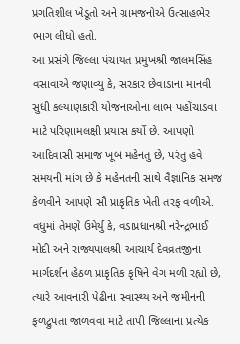પ્રગતિશીલ ખેડૂતો અને ગ્રામજનોએ ઉત્સાહભેર ભાગ લીધો હતો.
આ પ્રસંગે જિલ્લા પંચાયત પ્રમુખશ્રી જાલમસિંહ વસાવાએ જણાવ્યુ કે, સરકાર છેવાડાના માનવી સુધી કલ્યાણકારી યોજનાઓના લાભ પહોંચાડવા માટે પરિણામલક્ષી પ્રયાસ કર્યો છે. આપણો આદિવાસી સમાજ ખૂબ મહેનતુ છે, પરંતુ હવે સમયની માંગ છે કે મહેનતની સાથે વૈજ્ઞાનિક સમજ કેળવીને આપણે સૌ પ્રાકૃતિક ખેતી તરફ વળીએ.
વધુમાં તેમણે ઉમેર્યુ કે, વડાપ્રધાનશ્રી નરેન્દ્રભાઈ મોદી અને રાજ્યપાલશ્રી આચાર્ય દેવવ્રતજીના માર્ગદર્શન હેઠળ પ્રાકૃતિક કૃષિને વેગ મળી રહ્યો છે, ત્યારે આવનારી પેઢીના સ્વાસ્થ્ય અને જમીનની ફળદ્રુપતા જાળવવા માટે તાપી જિલ્લાના પ્રત્યેક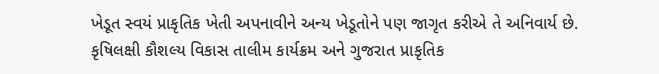ખેડૂત સ્વયં પ્રાકૃતિક ખેતી અપનાવીને અન્ય ખેડૂતોને પણ જાગૃત કરીએ તે અનિવાર્ય છે.
કૃષિલક્ષી કૌશલ્ય વિકાસ તાલીમ કાર્યક્રમ અને ગુજરાત પ્રાકૃતિક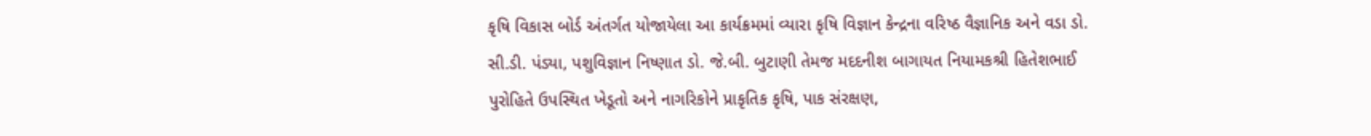કૃષિ વિકાસ બોર્ડ અંતર્ગત યોજાયેલા આ કાર્યક્રમમાં વ્યારા કૃષિ વિજ્ઞાન કેન્દ્રના વરિષ્ઠ વૈજ્ઞાનિક અને વડા ડો. સી.ડી. પંડ્યા, પશુવિજ્ઞાન નિષ્ણાત ડો. જે.બી. બુટાણી તેમજ મદદનીશ બાગાયત નિયામકશ્રી હિતેશભાઈ પુરોહિતે ઉપસ્થિત ખેડૂતો અને નાગરિકોને પ્રાકૃતિક કૃષિ, પાક સંરક્ષણ,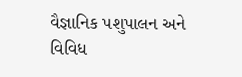વૈજ્ઞાનિક પશુપાલન અને વિવિધ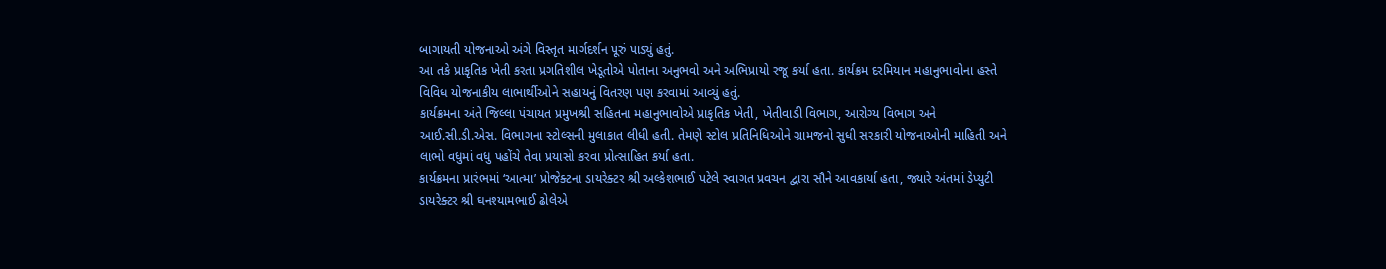બાગાયતી યોજનાઓ અંગે વિસ્તૃત માર્ગદર્શન પૂરું પાડ્યું હતું.
આ તકે પ્રાકૃતિક ખેતી કરતા પ્રગતિશીલ ખેડૂતોએ પોતાના અનુભવો અને અભિપ્રાયો રજૂ કર્યા હતા. કાર્યક્રમ દરમિયાન મહાનુભાવોના હસ્તે વિવિધ યોજનાકીય લાભાર્થીઓને સહાયનું વિતરણ પણ કરવામાં આવ્યું હતું.
કાર્યક્રમના અંતે જિલ્લા પંચાયત પ્રમુખશ્રી સહિતના મહાનુભાવોએ પ્રાકૃતિક ખેતી, ખેતીવાડી વિભાગ, આરોગ્ય વિભાગ અને આઈ.સી.ડી.એસ. વિભાગના સ્ટોલ્સની મુલાકાત લીધી હતી. તેમણે સ્ટોલ પ્રતિનિધિઓને ગ્રામજનો સુધી સરકારી યોજનાઓની માહિતી અને લાભો વધુમાં વધુ પહોંચે તેવા પ્રયાસો કરવા પ્રોત્સાહિત કર્યા હતા.
કાર્યક્રમના પ્રારંભમાં ‘આત્મા’ પ્રોજેક્ટના ડાયરેક્ટર શ્રી અલ્કેશભાઈ પટેલે સ્વાગત પ્રવચન દ્વારા સૌને આવકાર્યા હતા, જ્યારે અંતમાં ડેપ્યુટી ડાયરેક્ટર શ્રી ઘનશ્યામભાઈ ઢોલેએ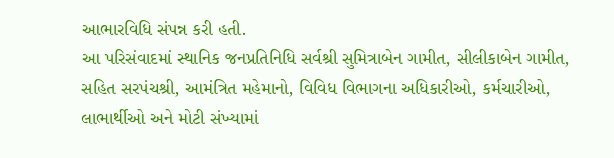આભારવિધિ સંપન્ન કરી હતી.
આ પરિસંવાદમાં સ્થાનિક જનપ્રતિનિધિ સર્વશ્રી સુમિત્રાબેન ગામીત, સીલીકાબેન ગામીત, સહિત સરપંચશ્રી, આમંત્રિત મહેમાનો, વિવિધ વિભાગના અધિકારીઓ, કર્મચારીઓ, લાભાર્થીઓ અને મોટી સંખ્યામાં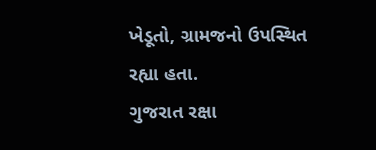ખેડૂતો, ગ્રામજનો ઉપસ્થિત રહ્યા હતા.
ગુજરાત રક્ષા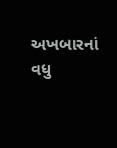અખબારનાં વધુ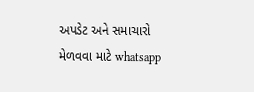અપડેટ અને સમાચારો મેળવવા માટે whatsapp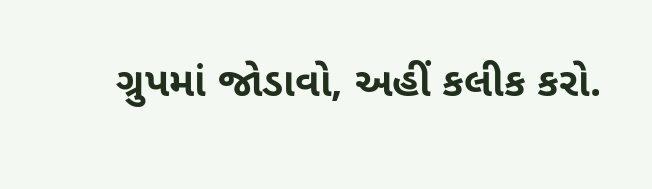ગ્રુપમાં જોડાવો, અહીં કલીક કરો.